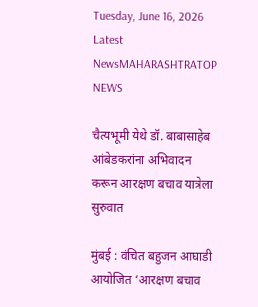Tuesday, June 16, 2026
Latest NewsMAHARASHTRATOP NEWS

चैत्यभूमी येथे डॉ. बाबासाहेब आंबेडकरांना अभिवादन करून आरक्षण बचाव यात्रेला सुरुवात

मुंबई : वंचित बहुजन आघाडी आयोजित ‘आरक्षण बचाव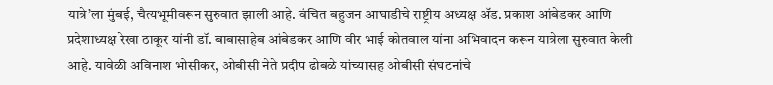यात्रे’ला मुंबई, चैत्यभूमीवरून सुरुवात झाली आहे. वंचित बहुजन आघाडीचे राष्ट्रीय अध्यक्ष ॲड. प्रकाश आंबेडकर आणि प्रदेशाध्यक्ष रेखा ठाकूर यांनी डॉ. बाबासाहेब आंबेडकर आणि वीर भाई कोतवाल यांना अभिवादन करून यात्रेला सुरुवात केली आहे. यावेळी अविनाश भोसीकर, ओबीसी नेते प्रदीप ढोबळे यांच्यासह ओबीसी संघटनांचे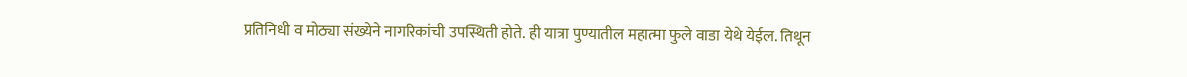प्रतिनिधी व मोठ्या संख्येने नागरिकांची उपस्थिती होते. ही यात्रा पुण्यातील महात्मा फुले वाडा येथे येईल. तिथून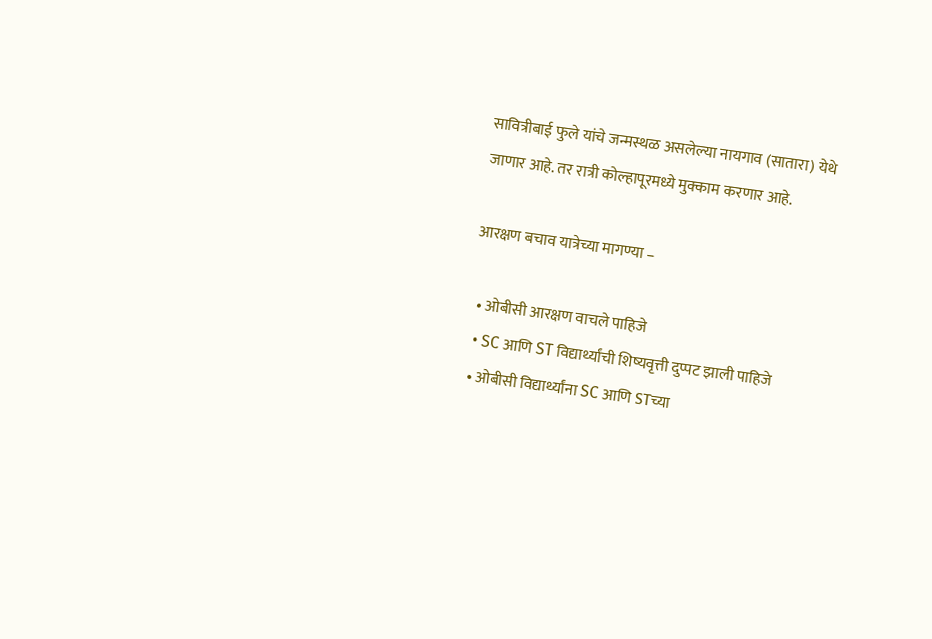सावित्रीबाई फुले यांचे जन्मस्थळ असलेल्या नायगाव (सातारा) येथे जाणार आहे. तर रात्री कोल्हापूरमध्ये मुक्काम करणार आहे.

आरक्षण बचाव यात्रेच्या मागण्या –

  • ओबीसी आरक्षण वाचले पाहिजे
  • SC आणि ST विद्यार्थ्यांची शिष्यवृत्ती दुप्पट झाली पाहिजे
  • ओबीसी विद्यार्थ्यांना SC आणि STच्या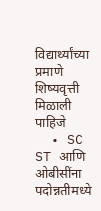विद्यार्थ्यांच्या प्रमाणे शिष्यवृत्ती मिळाली पाहिजे
  • SC ST आणि ओबीसींना पदोन्नतीमध्ये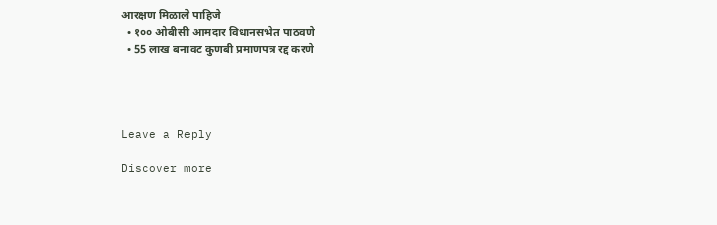आरक्षण मिळाले पाहिजे
  • १०० ओबीसी आमदार विधानसभेत पाठवणे
  • 55 लाख बनावट कुणबी प्रमाणपत्र रद्द करणे




Leave a Reply

Discover more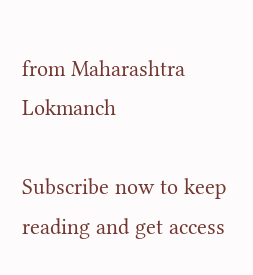from Maharashtra Lokmanch

Subscribe now to keep reading and get access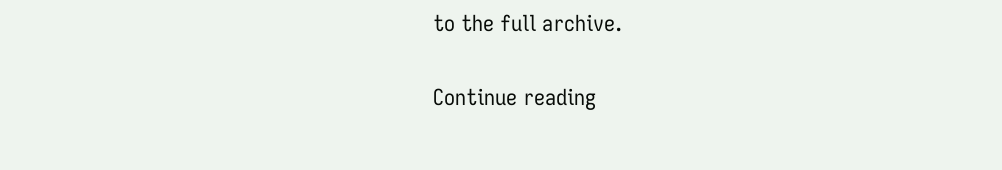to the full archive.

Continue reading